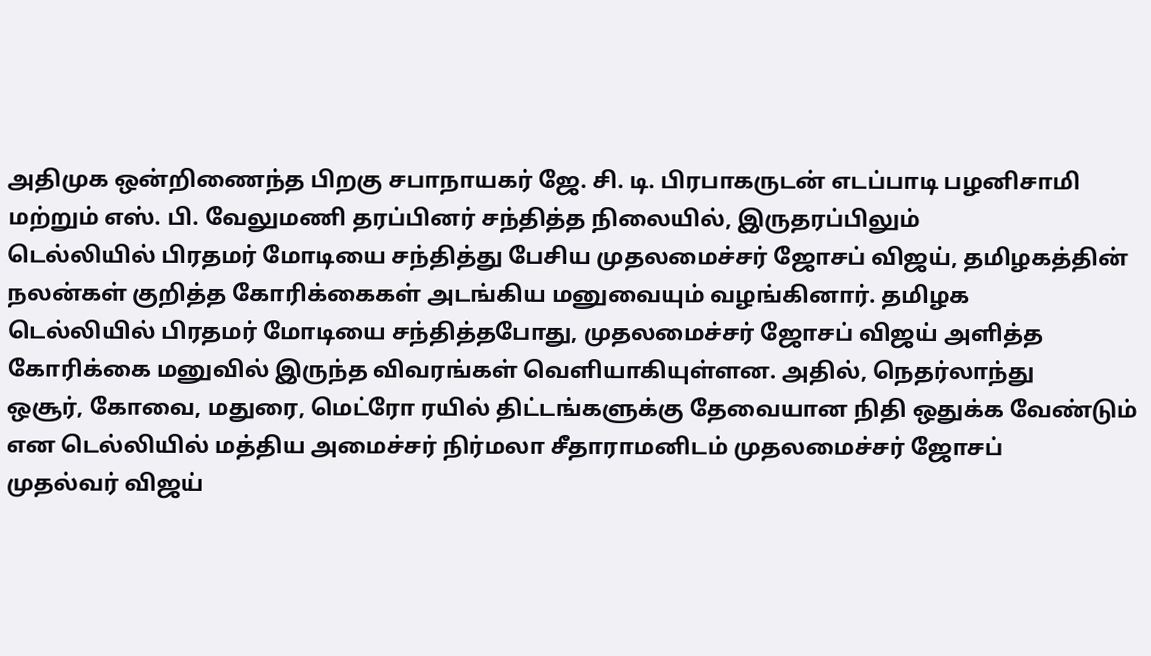அதிமுக ஒன்றிணைந்த பிறகு சபாநாயகர் ஜே. சி. டி. பிரபாகருடன் எடப்பாடி பழனிசாமி மற்றும் எஸ். பி. வேலுமணி தரப்பினர் சந்தித்த நிலையில், இருதரப்பிலும்
டெல்லியில் பிரதமர் மோடியை சந்தித்து பேசிய முதலமைச்சர் ஜோசப் விஜய், தமிழகத்தின் நலன்கள் குறித்த கோரிக்கைகள் அடங்கிய மனுவையும் வழங்கினார். தமிழக
டெல்லியில் பிரதமர் மோடியை சந்தித்தபோது, முதலமைச்சர் ஜோசப் விஜய் அளித்த கோரிக்கை மனுவில் இருந்த விவரங்கள் வெளியாகியுள்ளன. அதில், நெதர்லாந்து
ஒசூர், கோவை, மதுரை, மெட்ரோ ரயில் திட்டங்களுக்கு தேவையான நிதி ஒதுக்க வேண்டும் என டெல்லியில் மத்திய அமைச்சர் நிர்மலா சீதாராமனிடம் முதலமைச்சர் ஜோசப்
முதல்வர் விஜய்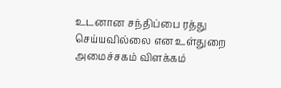உடனான சந்திப்பை ரத்து செய்யவில்லை என உள்துறை அமைச்சகம் விளக்கம்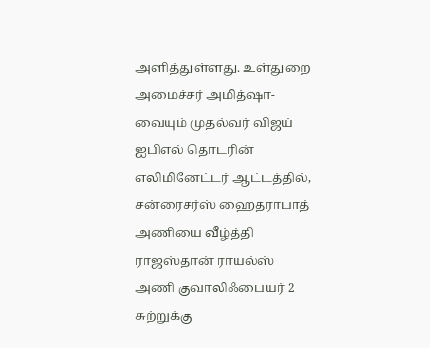அளித்துள்ளது. உள்துறை அமைச்சர் அமித்ஷா-வையும் முதல்வர் விஜய்
ஐபிஎல் தொடரின் எலிமினேட்டர் ஆட்டத்தில், சன்ரைசர்ஸ் ஹைதராபாத் அணியை வீழ்த்தி ராஜஸ்தான் ராயல்ஸ் அணி குவாலிஃபையர் 2 சுற்றுக்கு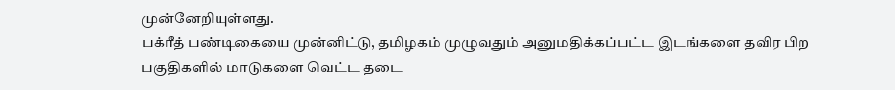முன்னேறியுள்ளது.
பக்ரீத் பண்டிகையை முன்னிட்டு, தமிழகம் முழுவதும் அனுமதிக்கப்பட்ட இடங்களை தவிர பிற பகுதிகளில் மாடுகளை வெட்ட தடை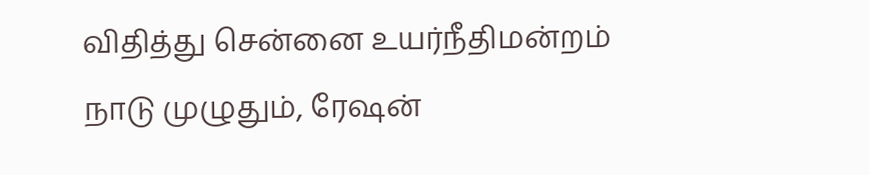விதித்து சென்னை உயர்நீதிமன்றம்
நாடு முழுதும், ரேஷன்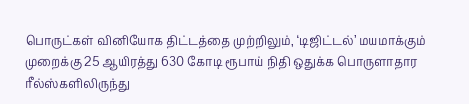பொருட்கள் வினியோக திட்டத்தை முற்றிலும், ‘டிஜிட்டல்’ மயமாக்கும் முறைக்கு 25 ஆயிரத்து 630 கோடி ரூபாய் நிதி ஒதுக்க பொருளாதார
ரீல்ஸ்களிலிருந்து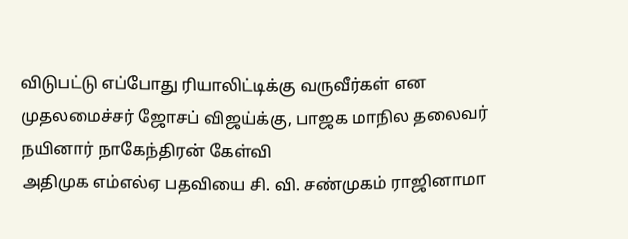விடுபட்டு எப்போது ரியாலிட்டிக்கு வருவீர்கள் என முதலமைச்சர் ஜோசப் விஜய்க்கு, பாஜக மாநில தலைவர் நயினார் நாகேந்திரன் கேள்வி
அதிமுக எம்எல்ஏ பதவியை சி. வி. சண்முகம் ராஜினாமா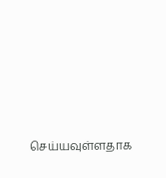செய்யவுள்ளதாக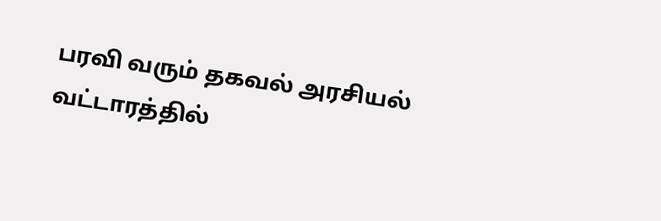பரவி வரும் தகவல் அரசியல் வட்டாரத்தில்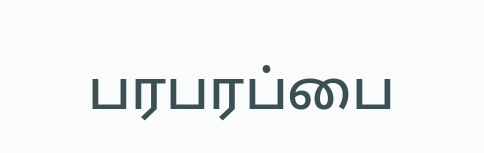பரபரப்பை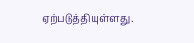ஏற்படுத்தியுள்ளது.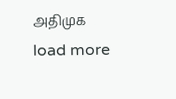அதிமுக
load more